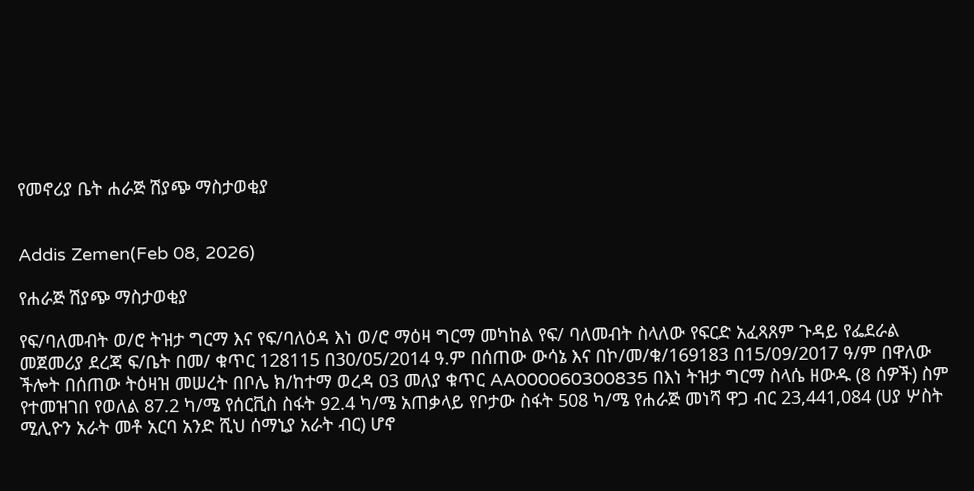የመኖሪያ ቤት ሐራጅ ሽያጭ ማስታወቂያ


Addis Zemen(Feb 08, 2026)

የሐራጅ ሽያጭ ማስታወቂያ

የፍ/ባለመብት ወ/ሮ ትዝታ ግርማ እና የፍ/ባለዕዳ እነ ወ/ሮ ማዕዛ ግርማ መካከል የፍ/ ባለመብት ስላለው የፍርድ አፈጻጸም ጉዳይ የፌደራል መጀመሪያ ደረጃ ፍ/ቤት በመ/ ቁጥር 128115 በ30/05/2014 ዓ.ም በሰጠው ውሳኔ እና በኮ/መ/ቁ/169183 በ15/09/2017 ዓ/ም በዋለው ችሎት በሰጠው ትዕዛዝ መሠረት በቦሌ ክ/ከተማ ወረዳ 03 መለያ ቁጥር AA000060300835 በእነ ትዝታ ግርማ ስላሴ ዘውዱ (8 ሰዎች) ስም የተመዝገበ የወለል 87.2 ካ/ሜ የሰርቪስ ስፋት 92.4 ካ/ሜ አጠቃላይ የቦታው ስፋት 508 ካ/ሜ የሐራጅ መነሻ ዋጋ ብር 23,441,084 (ሀያ ሦስት ሚሊዮን አራት መቶ አርባ አንድ ሺህ ሰማኒያ አራት ብር) ሆኖ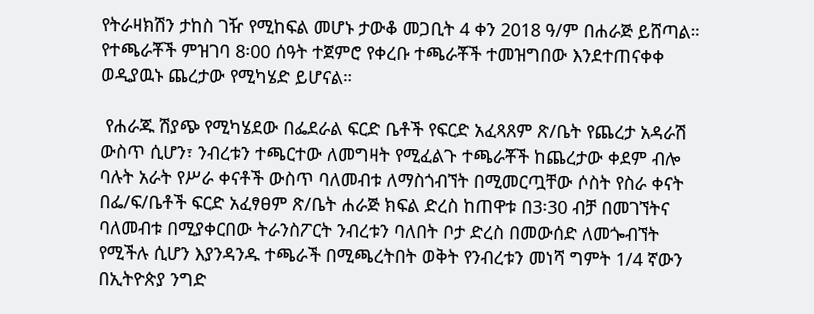የትራዛክሽን ታከስ ገዥ የሚከፍል መሆኑ ታውቆ መጋቢት 4 ቀን 2018 ዓ/ም በሐራጅ ይሸጣል። የተጫራቾች ምዝገባ 8፡00 ሰዓት ተጀምሮ የቀረቡ ተጫራቾች ተመዝግበው እንደተጠናቀቀ ወዲያዉኑ ጨረታው የሚካሄድ ይሆናል።

 የሐራጁ ሽያጭ የሚካሄደው በፌደራል ፍርድ ቤቶች የፍርድ አፈጻጸም ጽ/ቤት የጨረታ አዳራሽ ውስጥ ሲሆን፣ ንብረቱን ተጫርተው ለመግዛት የሚፈልጉ ተጫራቾች ከጨረታው ቀደም ብሎ ባሉት አራት የሥራ ቀናቶች ውስጥ ባለመብቱ ለማስጎብኘት በሚመርጧቸው ሶስት የስራ ቀናት በፌ/ፍ/ቤቶች ፍርድ አፈፃፀም ጽ/ቤት ሐራጅ ክፍል ድረስ ከጠዋቱ በ3፡30 ብቻ በመገኘትና ባለመብቱ በሚያቀርበው ትራንስፖርት ንብረቱን ባለበት ቦታ ድረስ በመውሰድ ለመጐብኘት የሚችሉ ሲሆን እያንዳንዱ ተጫራች በሚጫረትበት ወቅት የንብረቱን መነሻ ግምት 1/4 ኛውን በኢትዮጵያ ንግድ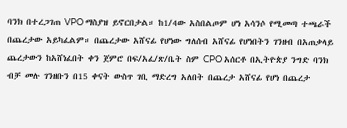ባንክ በተረጋገጠ VPO ማስያዝ ይኖርበታል። ከ1/4ው አስበልጦም ሆነ አሳንሶ የሚመጣ ተጫራች በጨረታው አይካፈልም። በጨረታው አሸናፊ የሆነው ግለሰብ አሸናፊ የሆነበትን ገንዘብ በአጠቃላይ ጨረታውን ከአሸነፈበት ቀን ጀምሮ በፍ/አፈ/ጽ/ቤት ስም CPO አሰርቶ በኢትዮጵያ ንግድ ባንክ ብቻ መሉ ገንዘቡን በ15 ቀናት ውስጥ ገቢ ማድረግ አለበት በጨረታ አሸናፊ የሆነ በጨረታ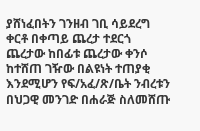ያሸነፈበትን ገንዘብ ገቢ ሳይደረግ ቀርቶ በቀጣይ ጨረታ ተደርጎ ጨረታው ከበፊቱ ጨረታው ቀንሶ ከተሸጠ ገዥው በልዩነት ተጠያቂ እንደሚሆን የፍ/አፈ/ጽ/ቤት ንብረቱን በህጋዊ መንገድ በሐራጅ ስለመሸጡ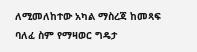ለሚመለከተው አካል ማስረጃ ከመጻፍ ባለፈ ስም የማዛወር ግዴታ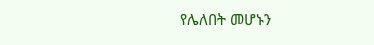የሌለበት መሆኑን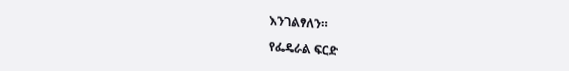እንገልፃለን።

የፌዴራል ፍርድ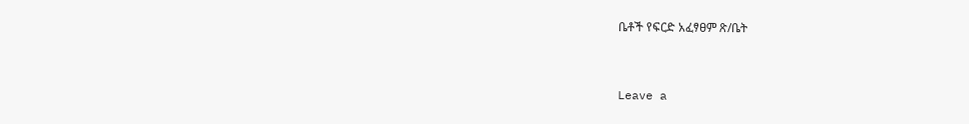ቤቶች የፍርድ አፈፃፀም ጽ/ቤት


Leave a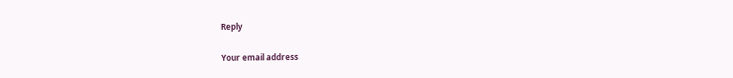Reply

Your email address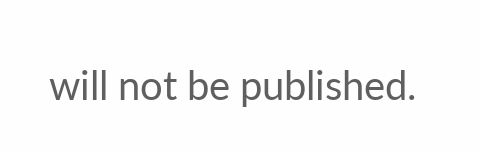will not be published.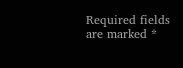Required fields are marked *